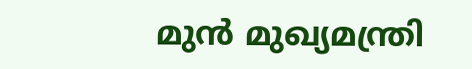മുന്‍ മുഖ്യമന്ത്രി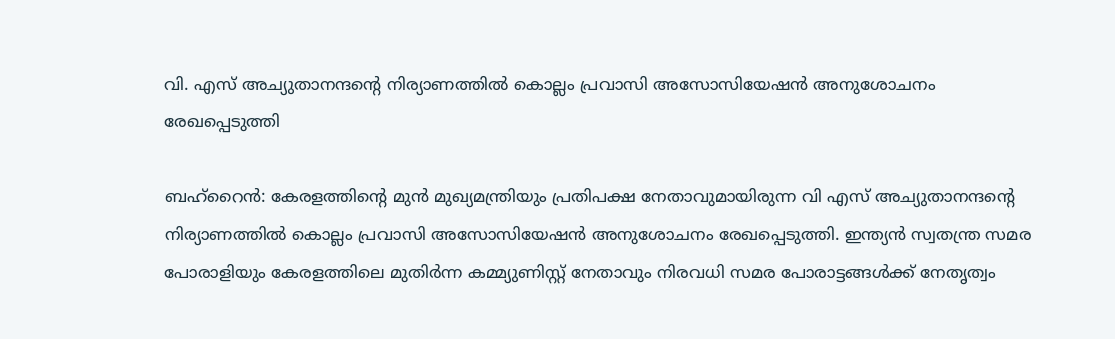വി. എസ് അച്യുതാനന്ദന്‍റെ നിര്യാണത്തില്‍ കൊല്ലം പ്രവാസി അസോസിയേഷന്‍ അനുശോചനം രേഖപ്പെടുത്തി

ബഹ്റൈന്‍: കേരളത്തിന്‍റെ മുന്‍ മുഖ്യമന്ത്രിയും പ്രതിപക്ഷ നേതാവുമായിരുന്ന വി എസ് അച്യുതാനന്ദന്‍റെ നിര്യാണത്തില്‍ കൊല്ലം പ്രവാസി അസോസിയേഷന്‍ അനുശോചനം രേഖപ്പെടുത്തി. ഇന്ത്യന്‍ സ്വതന്ത്ര സമര പോരാളിയും കേരളത്തിലെ മുതിര്‍ന്ന കമ്മ്യുണിസ്റ്റ് നേതാവും നിരവധി സമര പോരാട്ടങ്ങള്‍ക്ക് നേതൃത്വം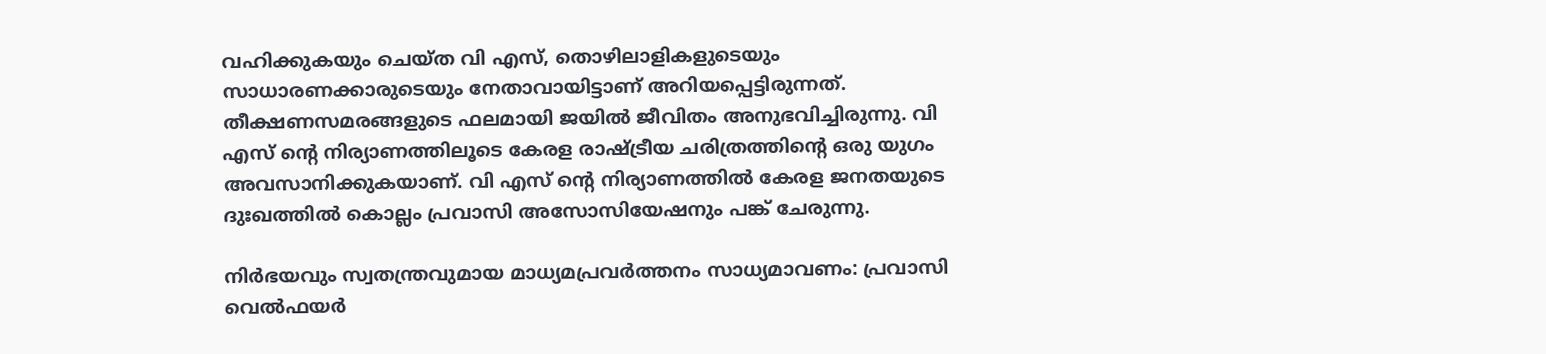വഹിക്കുകയും ചെയ്ത വി എസ്, തൊഴിലാളികളുടെയും സാധാരണക്കാരുടെയും നേതാവായിട്ടാണ് അറിയപ്പെട്ടിരുന്നത്. തീക്ഷണസമരങ്ങളുടെ ഫലമായി ജയില്‍ ജീവിതം അനുഭവിച്ചിരുന്നു. വി എസ് ന്‍റെ നിര്യാണത്തിലൂടെ കേരള രാഷ്ട്രീയ ചരിത്രത്തിന്‍റെ ഒരു യുഗം അവസാനിക്കുകയാണ്. വി എസ് ന്‍റെ നിര്യാണത്തില്‍ കേരള ജനതയുടെ ദുഃഖത്തില്‍ കൊല്ലം പ്രവാസി അസോസിയേഷനും പങ്ക് ചേരുന്നു.

നിര്‍ഭയവും സ്വതന്ത്രവുമായ മാധ്യമപ്രവര്‍ത്തനം സാധ്യമാവണം: പ്രവാസി വെല്‍ഫയര്‍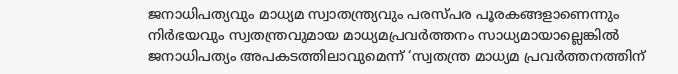ജനാധിപത്യവും മാധ്യമ സ്വാതന്ത്ര്യവും പരസ്പര പൂരകങ്ങളാണെന്നും നിര്‍ഭയവും സ്വതന്ത്രവുമായ മാധ്യമപ്രവര്‍ത്തനം സാധ്യമായാല്ലെങ്കില്‍ ജനാധിപത്യം അപകടത്തിലാവുമെന്ന് ‘സ്വതന്ത്ര മാധ്യമ പ്രവര്‍ത്തനത്തിന്‌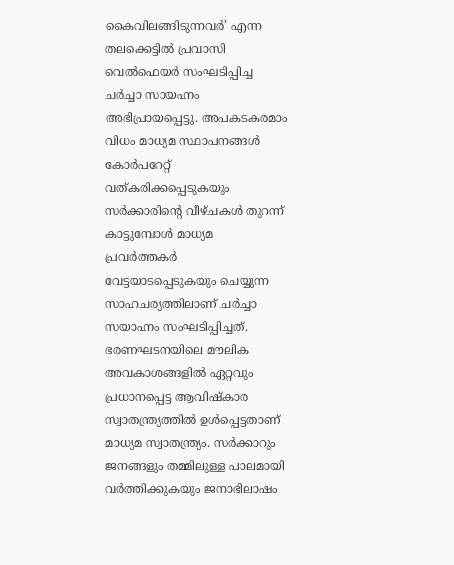കൈവിലങ്ങിടുന്നവര്‍’ എന്ന തലക്കെട്ടില്‍ പ്രവാസി വെല്‍ഫെയര്‍ സംഘടിപ്പിച്ച ചര്‍ച്ചാ സായഹ്നം അഭിപ്രായപ്പെട്ടു. അപകടകരമാം വിധം മാധ്യമ സ്ഥാപനങ്ങള്‍ കോര്‍പറേറ്റ് വത്കരിക്കപ്പെടുകയും സര്‍ക്കാരിന്റെ വീഴ്ചകള്‍ തുറന്ന് കാട്ടുമ്പോള്‍ മാധ്യമ പ്രവര്‍ത്തകര്‍ വേട്ടയാടപ്പെടുകയും ചെയ്യുന്ന സാഹചര്യത്തിലാണ്‌ ചര്‍ച്ചാ സയാഹ്നം സംഘടിപ്പിച്ചത്. ഭരണഘടനയിലെ മൗലിക അവകാശങ്ങളില്‍ ഏറ്റവും പ്രധാനപ്പെട്ട ആവിഷ്‌കാര സ്വാതന്ത്ര്യത്തില്‍ ഉള്‍പ്പെട്ടതാണ് മാധ്യമ സ്വാതന്ത്ര്യം. സര്‍ക്കാറും ജനങ്ങളും തമ്മിലുള്ള പാലമായി വര്‍ത്തിക്കുകയും ജനാഭിലാഷം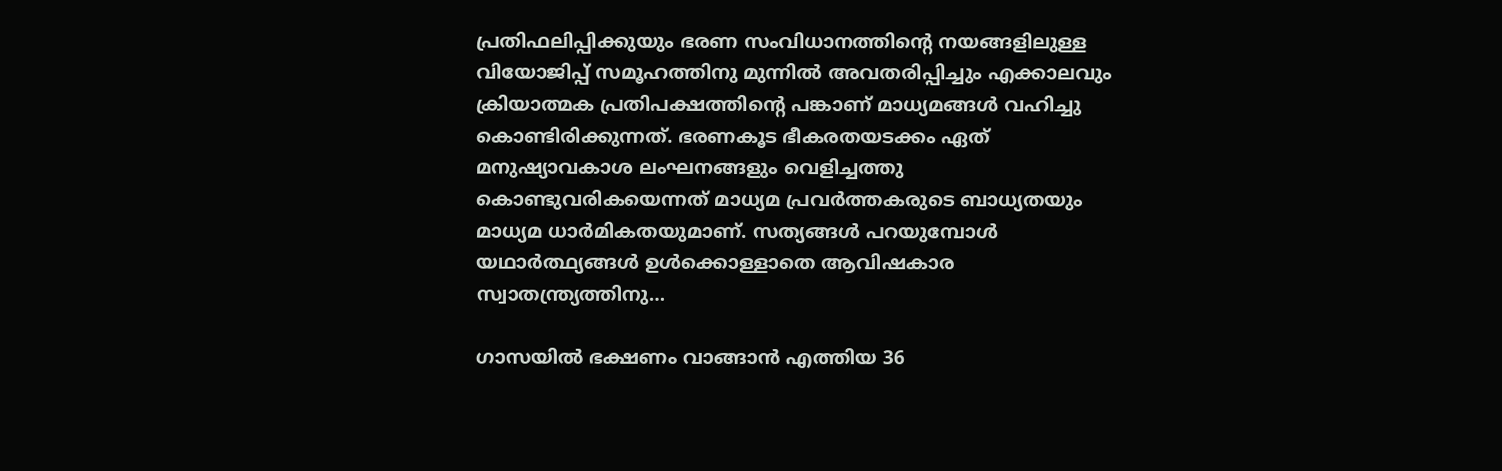പ്രതിഫലിപ്പിക്കുയും ഭരണ സംവിധാനത്തിന്റെ നയങ്ങളിലുള്ള വിയോജിപ്പ് സമൂഹത്തിനു മുന്നില്‍ അവതരിപ്പിച്ചും എക്കാലവും ക്രിയാത്മക പ്രതിപക്ഷത്തിന്റെ പങ്കാണ് മാധ്യമങ്ങള്‍ വഹിച്ചു കൊണ്ടിരിക്കുന്നത്. ഭരണകൂട ഭീകരതയടക്കം ഏത് മനുഷ്യാവകാശ ലംഘനങ്ങളും വെളിച്ചത്തു കൊണ്ടുവരികയെന്നത് മാധ്യമ പ്രവര്‍ത്തകരുടെ ബാധ്യതയും മാധ്യമ ധാര്‍മികതയുമാണ്. സത്യങ്ങള്‍ പറയുമ്പോള്‍ യഥാര്‍ത്ഥ്യങ്ങള്‍ ഉള്‍ക്കൊള്ളാതെ ആവിഷകാര സ്വാതന്ത്ര്യത്തിനു…

ഗാസയിൽ ഭക്ഷണം വാങ്ങാൻ എത്തിയ 36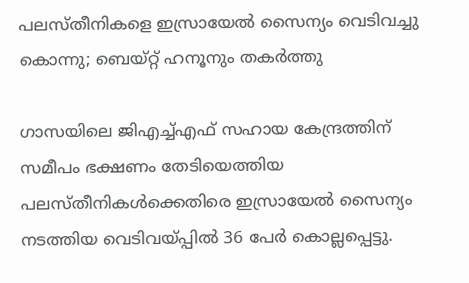പലസ്തീനികളെ ഇസ്രായേൽ സൈന്യം വെടിവച്ചു കൊന്നു; ബെയ്റ്റ് ഹനൂനും തകര്‍ത്തു

ഗാസയിലെ ജിഎച്ച്എഫ് സഹായ കേന്ദ്രത്തിന് സമീപം ഭക്ഷണം തേടിയെത്തിയ പലസ്തീനികൾക്കെതിരെ ഇസ്രായേൽ സൈന്യം നടത്തിയ വെടിവയ്പ്പിൽ 36 പേർ കൊല്ലപ്പെട്ടു.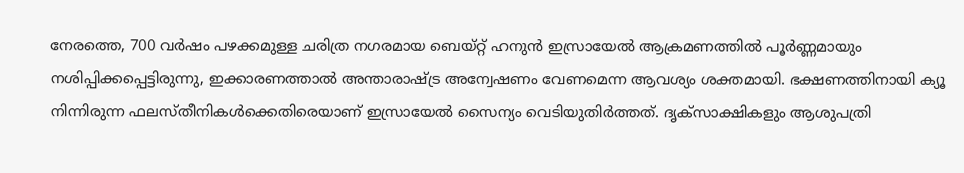നേരത്തെ, 700 വർഷം പഴക്കമുള്ള ചരിത്ര നഗരമായ ബെയ്റ്റ് ഹനുൻ ഇസ്രായേൽ ആക്രമണത്തിൽ പൂർണ്ണമായും നശിപ്പിക്കപ്പെട്ടിരുന്നു, ഇക്കാരണത്താൽ അന്താരാഷ്ട്ര അന്വേഷണം വേണമെന്ന ആവശ്യം ശക്തമായി. ഭക്ഷണത്തിനായി ക്യൂ നിന്നിരുന്ന ഫലസ്തീനികൾക്കെതിരെയാണ് ഇസ്രായേൽ സൈന്യം വെടിയുതിർത്തത്. ദൃക്‌സാക്ഷികളും ആശുപത്രി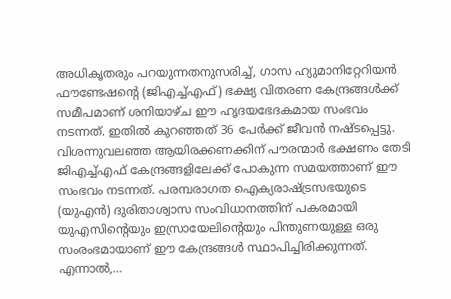അധികൃതരും പറയുന്നതനുസരിച്ച്, ഗാസ ഹ്യുമാനിറ്റേറിയൻ ഫൗണ്ടേഷന്റെ (ജിഎച്ച്എഫ്) ഭക്ഷ്യ വിതരണ കേന്ദ്രങ്ങൾക്ക് സമീപമാണ് ശനിയാഴ്ച ഈ ഹൃദയഭേദകമായ സംഭവം നടന്നത്. ഇതിൽ കുറഞ്ഞത് 36 പേർക്ക് ജീവൻ നഷ്ടപ്പെട്ടു. വിശന്നുവലഞ്ഞ ആയിരക്കണക്കിന് പൗരന്മാർ ഭക്ഷണം തേടി ജിഎച്ച്എഫ് കേന്ദ്രങ്ങളിലേക്ക് പോകുന്ന സമയത്താണ് ഈ സംഭവം നടന്നത്. പരമ്പരാഗത ഐക്യരാഷ്ട്രസഭയുടെ (യുഎൻ) ദുരിതാശ്വാസ സംവിധാനത്തിന് പകരമായി യുഎസിന്റെയും ഇസ്രായേലിന്റെയും പിന്തുണയുള്ള ഒരു സംരംഭമായാണ് ഈ കേന്ദ്രങ്ങൾ സ്ഥാപിച്ചിരിക്കുന്നത്. എന്നാല്‍,…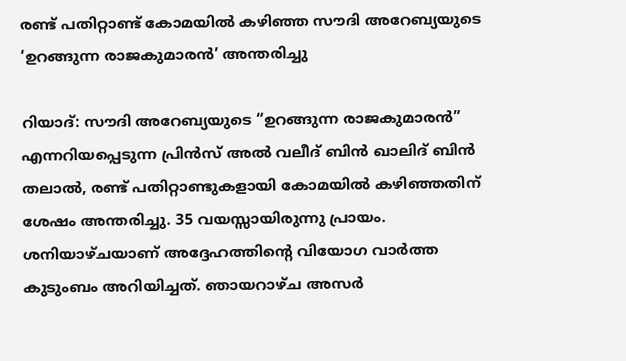രണ്ട് പതിറ്റാണ്ട് കോമയിൽ കഴിഞ്ഞ സൗദി അറേബ്യയുടെ ‘ഉറങ്ങുന്ന രാജകുമാരൻ’ അന്തരിച്ചു

റിയാദ്: സൗദി അറേബ്യയുടെ “ഉറങ്ങുന്ന രാജകുമാരൻ” എന്നറിയപ്പെടുന്ന പ്രിൻസ് അൽ വലീദ് ബിൻ ഖാലിദ് ബിൻ തലാൽ, രണ്ട് പതിറ്റാണ്ടുകളായി കോമയിൽ കഴിഞ്ഞതിന് ശേഷം അന്തരിച്ചു. 35 വയസ്സായിരുന്നു പ്രായം. ശനിയാഴ്ചയാണ് അദ്ദേഹത്തിന്റെ വിയോഗ വാർത്ത കുടുംബം അറിയിച്ചത്. ഞായറാഴ്ച അസർ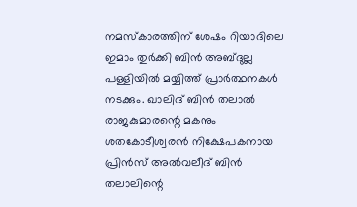നമസ്കാരത്തിന് ശേഷം റിയാദിലെ ഇമാം തുർക്കി ബിൻ അബ്ദുല്ല പള്ളിയിൽ മയ്യിത്ത് പ്രാർത്ഥനകൾ നടക്കും. ഖാലിദ് ബിൻ തലാൽ രാജകുമാരന്റെ മകനും ശതകോടീശ്വരൻ നിക്ഷേപകനായ പ്രിൻസ് അൽവലീദ് ബിൻ തലാലിന്റെ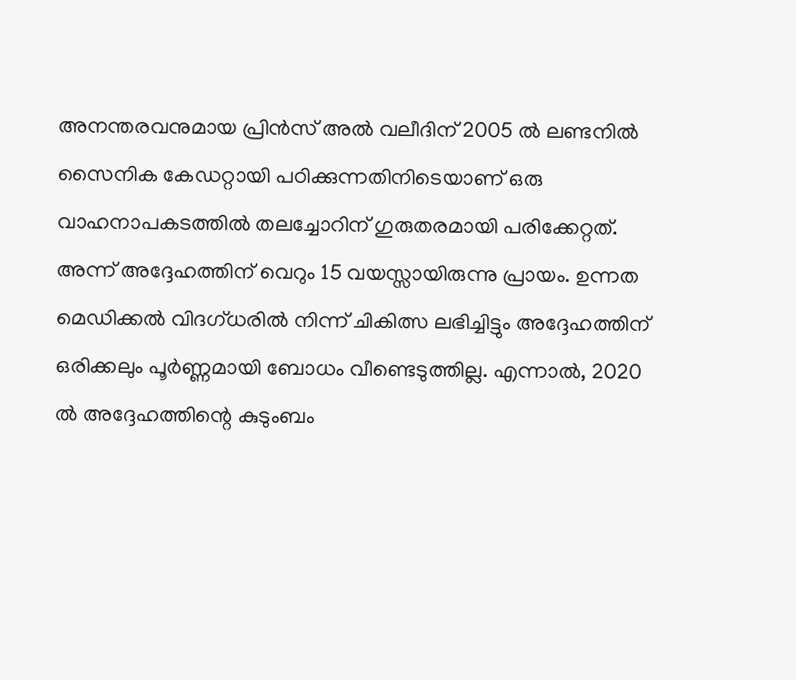അനന്തരവനുമായ പ്രിൻസ് അൽ വലീദിന് 2005 ൽ ലണ്ടനിൽ സൈനിക കേഡറ്റായി പഠിക്കുന്നതിനിടെയാണ് ഒരു വാഹനാപകടത്തിൽ തലച്ചോറിന് ഗുരുതരമായി പരിക്കേറ്റത്. അന്ന് അദ്ദേഹത്തിന് വെറും 15 വയസ്സായിരുന്നു പ്രായം. ഉന്നത മെഡിക്കൽ വിദഗ്ധരിൽ നിന്ന് ചികിത്സ ലഭിച്ചിട്ടും അദ്ദേഹത്തിന് ഒരിക്കലും പൂർണ്ണമായി ബോധം വീണ്ടെടുത്തില്ല. എന്നാല്‍, 2020 ൽ അദ്ദേഹത്തിന്റെ കുടുംബം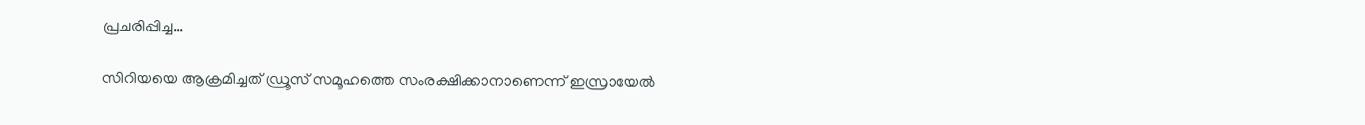പ്രചരിപ്പിച്ച…

സിറിയയെ ആക്രമിച്ചത് ഡ്രൂസ് സമൂഹത്തെ സം‌രക്ഷിക്കാനാണെന്ന് ഇസ്രായേല്‍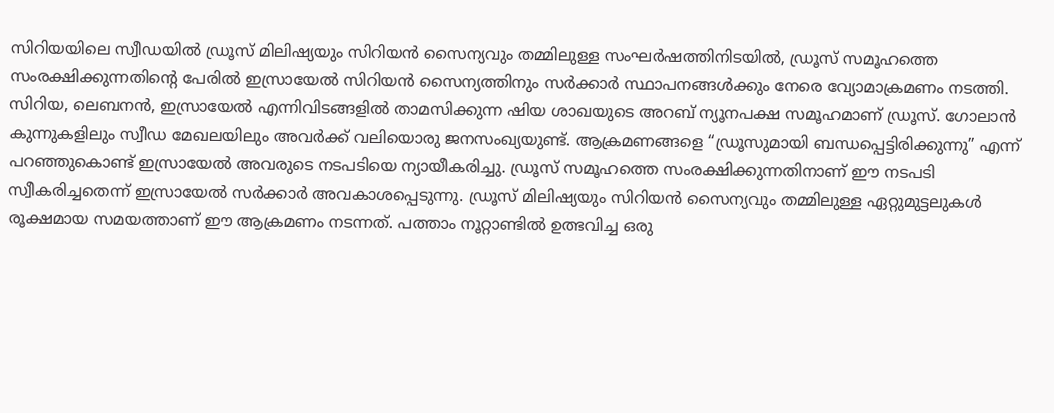സിറിയയിലെ സ്വീഡയിൽ ഡ്രൂസ് മിലിഷ്യയും സിറിയൻ സൈന്യവും തമ്മിലുള്ള സംഘർഷത്തിനിടയിൽ, ഡ്രൂസ് സമൂഹത്തെ സംരക്ഷിക്കുന്നതിന്റെ പേരിൽ ഇസ്രായേൽ സിറിയൻ സൈന്യത്തിനും സർക്കാർ സ്ഥാപനങ്ങൾക്കും നേരെ വ്യോമാക്രമണം നടത്തി. സിറിയ, ലെബനൻ, ഇസ്രായേൽ എന്നിവിടങ്ങളിൽ താമസിക്കുന്ന ഷിയ ശാഖയുടെ അറബ് ന്യൂനപക്ഷ സമൂഹമാണ് ഡ്രൂസ്. ഗോലാൻ കുന്നുകളിലും സ്വീഡ മേഖലയിലും അവർക്ക് വലിയൊരു ജനസംഖ്യയുണ്ട്. ആക്രമണങ്ങളെ “ഡ്രൂസുമായി ബന്ധപ്പെട്ടിരിക്കുന്നു” എന്ന് പറഞ്ഞുകൊണ്ട് ഇസ്രായേൽ അവരുടെ നടപടിയെ ന്യായീകരിച്ചു. ഡ്രൂസ് സമൂഹത്തെ സംരക്ഷിക്കുന്നതിനാണ് ഈ നടപടി സ്വീകരിച്ചതെന്ന് ഇസ്രായേൽ സർക്കാർ അവകാശപ്പെടുന്നു. ഡ്രൂസ് മിലിഷ്യയും സിറിയൻ സൈന്യവും തമ്മിലുള്ള ഏറ്റുമുട്ടലുകൾ രൂക്ഷമായ സമയത്താണ് ഈ ആക്രമണം നടന്നത്. പത്താം നൂറ്റാണ്ടിൽ ഉത്ഭവിച്ച ഒരു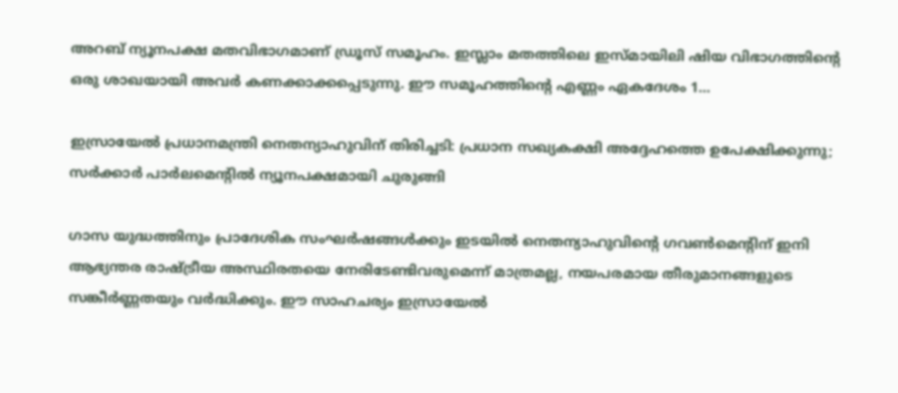അറബ് ന്യൂനപക്ഷ മതവിഭാഗമാണ് ഡ്രൂസ് സമൂഹം. ഇസ്ലാം മതത്തിലെ ഇസ്മായിലി ഷിയ വിഭാഗത്തിന്റെ ഒരു ശാഖയായി അവർ കണക്കാക്കപ്പെടുന്നു. ഈ സമൂഹത്തിന്റെ എണ്ണം ഏകദേശം 1…

ഇസ്രായേൽ പ്രധാനമന്ത്രി നെതന്യാഹുവിന് തിരിച്ചടി: പ്രധാന സഖ്യകക്ഷി അദ്ദേഹത്തെ ഉപേക്ഷിക്കുന്നു; സർക്കാർ പാർലമെന്റിൽ ന്യൂനപക്ഷമായി ചുരുങ്ങി

ഗാസ യുദ്ധത്തിനും പ്രാദേശിക സംഘർഷങ്ങൾക്കും ഇടയിൽ നെതന്യാഹുവിന്റെ ഗവൺമെന്റിന് ഇനി ആഭ്യന്തര രാഷ്ട്രീയ അസ്ഥിരതയെ നേരിടേണ്ടിവരുമെന്ന് മാത്രമല്ല, നയപരമായ തീരുമാനങ്ങളുടെ സങ്കീർണ്ണതയും വർദ്ധിക്കും. ഈ സാഹചര്യം ഇസ്രായേൽ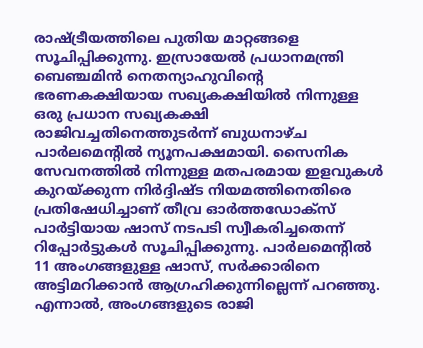രാഷ്ട്രീയത്തിലെ പുതിയ മാറ്റങ്ങളെ സൂചിപ്പിക്കുന്നു. ഇസ്രായേൽ പ്രധാനമന്ത്രി ബെഞ്ചമിൻ നെതന്യാഹുവിന്റെ ഭരണകക്ഷിയായ സഖ്യകക്ഷിയിൽ നിന്നുള്ള ഒരു പ്രധാന സഖ്യകക്ഷി രാജിവച്ചതിനെത്തുടർന്ന് ബുധനാഴ്ച പാർലമെന്റിൽ ന്യൂനപക്ഷമായി. സൈനിക സേവനത്തിൽ നിന്നുള്ള മതപരമായ ഇളവുകൾ കുറയ്ക്കുന്ന നിർദ്ദിഷ്ട നിയമത്തിനെതിരെ പ്രതിഷേധിച്ചാണ് തീവ്ര ഓർത്തഡോക്സ് പാർട്ടിയായ ഷാസ് നടപടി സ്വീകരിച്ചതെന്ന് റിപ്പോര്‍ട്ടുകള്‍ സൂചിപ്പിക്കുന്നു. പാർലമെന്റിൽ 11 അംഗങ്ങളുള്ള ഷാസ്, സർക്കാരിനെ അട്ടിമറിക്കാൻ ആഗ്രഹിക്കുന്നില്ലെന്ന് പറഞ്ഞു. എന്നാല്‍, അംഗങ്ങളുടെ രാജി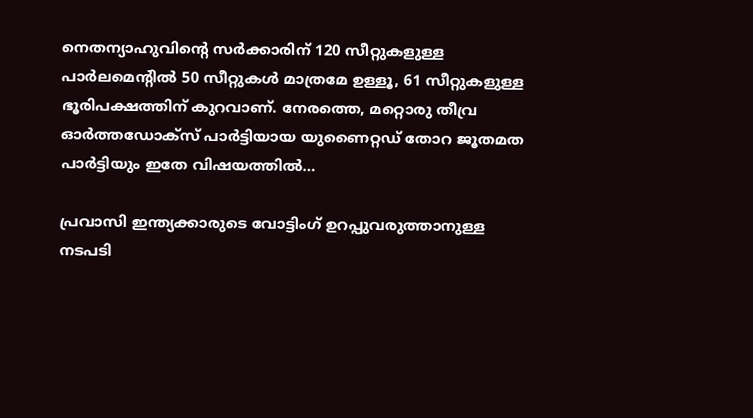നെതന്യാഹുവിന്റെ സർക്കാരിന് 120 സീറ്റുകളുള്ള പാർലമെന്റിൽ 50 സീറ്റുകൾ മാത്രമേ ഉള്ളൂ, 61 സീറ്റുകളുള്ള ഭൂരിപക്ഷത്തിന് കുറവാണ്. നേരത്തെ, മറ്റൊരു തീവ്ര ഓർത്തഡോക്സ് പാർട്ടിയായ യുണൈറ്റഡ് തോറ ജൂതമത പാർട്ടിയും ഇതേ വിഷയത്തിൽ…

പ്രവാസി ഇന്ത്യക്കാരുടെ വോട്ടിംഗ് ഉറപ്പുവരുത്താനുള്ള നടപടി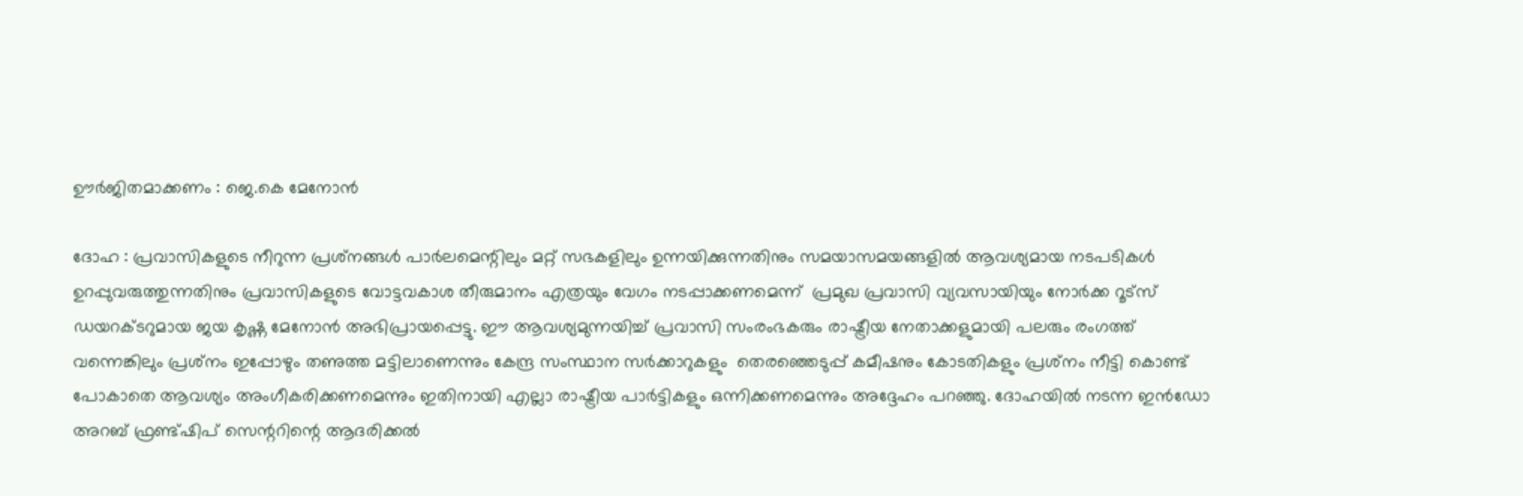ഊര്‍ജിതമാക്കണം : ജെ.കെ മേനോന്‍

ദോഹ : പ്രവാസികളുടെ നീറുന്ന പ്രശ്‌നങ്ങള്‍ പാര്‍ലമെന്റിലും മറ്റ് സഭകളിലും ഉന്നയിക്കുന്നതിനും സമയാസമയങ്ങളില്‍ ആവശ്യമായ നടപടികള്‍ ഉറപ്പുവരുത്തുന്നതിനും പ്രവാസികളുടെ വോട്ടവകാശ തീരുമാനം എത്രയും വേഗം നടപ്പാക്കണമെന്ന്  പ്രമുഖ പ്രവാസി വ്യവസായിയും നോര്‍ക്ക റൂട്‌സ് ഡയറക്ടറുമായ ജയ കൃഷ്ണ മേനോന്‍ അഭിപ്രായപ്പെട്ടു. ഈ ആവശ്യമുന്നയിച്ച് പ്രവാസി സംരംഭകരും രാഷ്ട്രീയ നേതാക്കളുമായി പലരും രംഗത്ത് വന്നെങ്കിലും പ്രശ്‌നം ഇപ്പോഴും തണുത്ത മട്ടിലാണെന്നും കേന്ദ്ര സംസ്ഥാന സര്‍ക്കാറുകളും  തെരഞ്ഞെടുപ്പ് കമീഷനും കോടതികളും പ്രശ്‌നം നീട്ടി കൊണ്ട് പോകാതെ ആവശ്യം അംഗീകരിക്കണമെന്നും ഇതിനായി എല്ലാ രാഷ്ട്രീയ പാര്‍ട്ടികളും ഒന്നിക്കണമെന്നും അദ്ദേഹം പറഞ്ഞു. ദോഹയില്‍ നടന്ന ഇന്‍ഡോ അറബ് ഫ്രണ്ട്ഷിപ് സെന്ററിന്റെ ആദരിക്കല്‍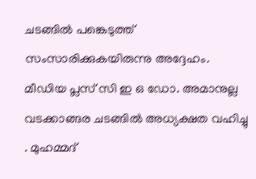ചടങ്ങില്‍ പങ്കെടുത്ത് സംസാരിക്കുകയിരുന്നു അദ്ദേഹം. മീഡിയ പ്ലസ് സി ഇ ഒ ഡോ. അമാനുല്ല വടക്കാങ്ങര ചടങ്ങില്‍ അധ്യക്ഷത വഹിച്ചു . മുഹമ്മദ്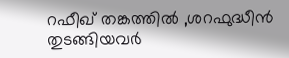റഫീഖ് തങ്കത്തില്‍ ,ശറഫുദ്ധീന്‍ തുടങ്ങിയവര്‍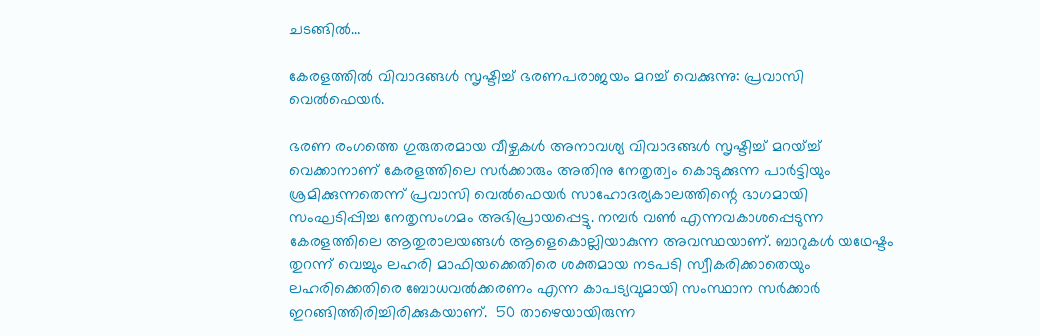ചടങ്ങില്‍…

കേരളത്തില്‍ വിവാദങ്ങള്‍ സൃഷ്ടിച്ച് ഭരണപരാജയം മറച്ച് വെക്കുന്നു: പ്രവാസി വെല്‍ഫെയര്‍.

ഭരണ രംഗത്തെ ഗുരുതരമായ വീഴ്ചകള്‍ അനാവശ്യ വിവാദങ്ങള്‍ സൃഷ്ടിച്ച് മറയ്ച്ച് വെക്കാനാണ്‌ കേരളത്തിലെ സര്‍ക്കാരും അതിനു നേതൃത്വം കൊടുക്കുന്ന പാര്‍ട്ടിയും ശ്രമിക്കുന്നതെന്ന് പ്രവാസി വെല്‍ഫെയര്‍ സാഹോദര്യകാലത്തിന്റെ ഭാഗമായി സംഘടിപ്പിച്ച നേതൃസംഗമം അഭിപ്രായപ്പെട്ടു. നമ്പര്‍ വണ്‍ എന്നവകാശപ്പെടുന്ന കേരളത്തിലെ ആതുരാലയങ്ങള്‍ ആളെകൊല്ലിയാകുന്ന അവസ്ഥയാണ്‌. ബാറുകള്‍ യഥേഷ്ടം തുറന്ന് വെച്ചും ലഹരി മാഫിയക്കെതിരെ ശക്തമായ നടപടി സ്വീകരിക്കാതെയും ലഹരിക്കെതിരെ ബോധവൽക്കരണം എന്ന കാപട്യവുമായി സംസ്ഥാന സർക്കാർ ഇറങ്ങിത്തിരിച്ചിരിക്കുകയാണ്‌.  50 താഴെയായിരുന്ന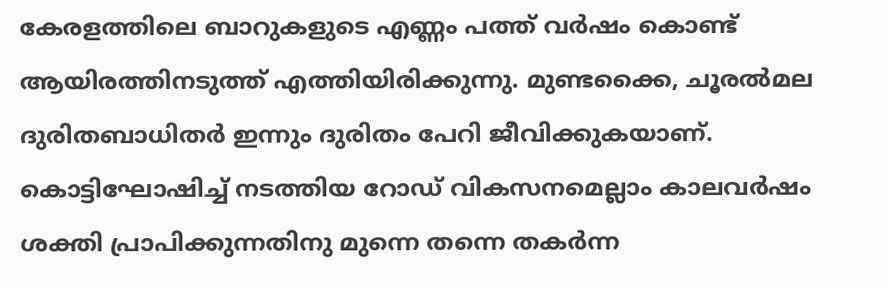കേരളത്തിലെ ബാറുകളുടെ എണ്ണം പത്ത് വർഷം കൊണ്ട് ആയിരത്തിനടുത്ത് എത്തിയിരിക്കുന്നു. മുണ്ടക്കൈ, ചൂരൽമല ദുരിതബാധിതർ ഇന്നും ദുരിതം പേറി ജീവിക്കുകയാണ്. കൊട്ടിഘോഷിച്ച് നടത്തിയ റോഡ് വികസനമെല്ലാം കാലവര്‍ഷം ശക്തി പ്രാപിക്കുന്നതിനു മുന്നെ തന്നെ തകര്‍ന്ന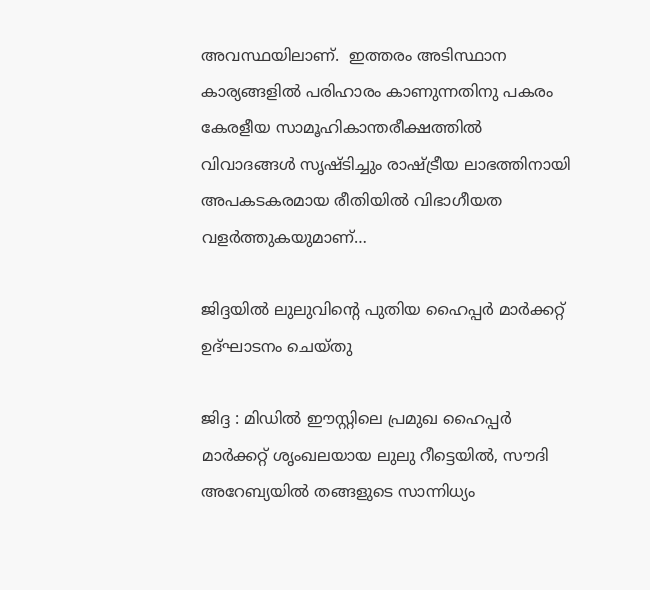അവസ്ഥയിലാണ്‌.  ഇത്തരം അടിസ്ഥാന കാര്യങ്ങളില്‍ പരിഹാരം കാണുന്നതിനു പകരം കേരളീയ സാമൂഹികാന്തരീക്ഷത്തില്‍ വിവാദങ്ങള്‍ സൃഷ്ടിച്ചും രാഷ്ട്രീയ ലാഭത്തിനായി അപകടകരമായ രീതിയില്‍ വിഭാഗീയത വളര്‍ത്തുകയുമാണ്‌…

ജിദ്ദയില്‍ ലുലുവിന്റെ പുതിയ ഹൈപ്പര്‍ മാര്‍ക്കറ്റ് ഉദ്ഘാടനം ചെയ്തു

ജിദ്ദ : മിഡിൽ ഈസ്റ്റിലെ പ്രമുഖ ഹൈപ്പർ മാർക്കറ്റ് ശൃംഖലയായ ലുലു റീട്ടെയിൽ, സൗദി അറേബ്യയിൽ തങ്ങളുടെ സാന്നിധ്യം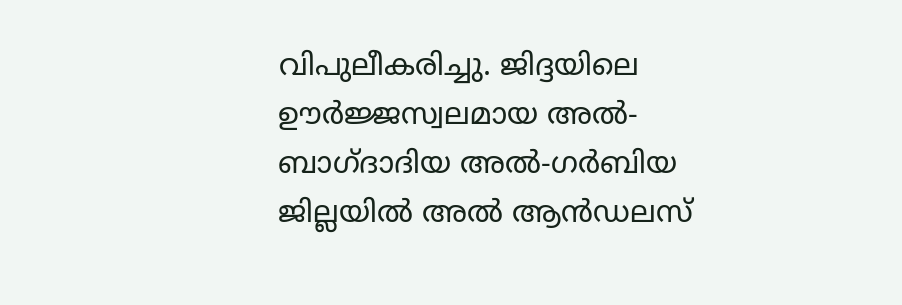വിപുലീകരിച്ചു. ജിദ്ദയിലെ ഊർജ്ജസ്വലമായ അൽ-ബാഗ്ദാദിയ അൽ-ഗർബിയ ജില്ലയിൽ അൽ ആൻഡലസ്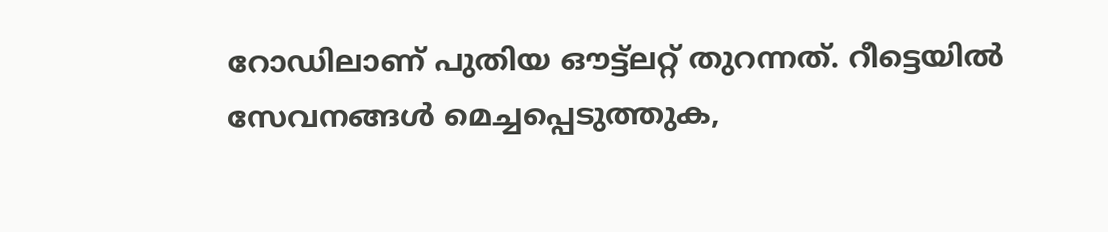റോഡിലാണ് പുതിയ ഔട്ട്‌ലറ്റ് തുറന്നത്. റീട്ടെയിൽ സേവനങ്ങൾ മെച്ചപ്പെടുത്തുക,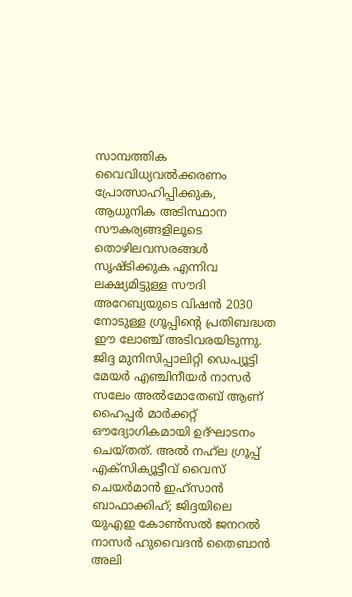സാമ്പത്തിക വൈവിധ്യവൽക്കരണം പ്രോത്സാഹിപ്പിക്കുക, ആധുനിക അടിസ്ഥാന സൗകര്യങ്ങളിലൂടെ തൊഴിലവസരങ്ങൾ സൃഷ്ടിക്കുക എന്നിവ ലക്ഷ്യമിട്ടുള്ള സൗദി അറേബ്യയുടെ വിഷൻ 2030 നോടുള്ള ഗ്രൂപ്പിന്റെ പ്രതിബദ്ധത ഈ ലോഞ്ച് അടിവരയിടുന്നു. ജിദ്ദ മുനിസിപ്പാലിറ്റി ഡെപ്യൂട്ടി മേയർ എഞ്ചിനീയർ നാസർ സലേം അൽമോതേബ് ആണ് ഹൈപ്പര്‍ മാര്‍ക്കറ്റ് ഔദ്യോഗികമായി ഉദ്ഘാടനം ചെയ്തത്. അൽ നഹ്‌ല ഗ്രൂപ്പ് എക്‌സിക്യൂട്ടീവ് വൈസ് ചെയർമാൻ ഇഹ്‌സാൻ ബാഫാക്കിഹ്; ജിദ്ദയിലെ യുഎഇ കോൺസൽ ജനറൽ നാസർ ഹുവൈദൻ തൈബാൻ അലി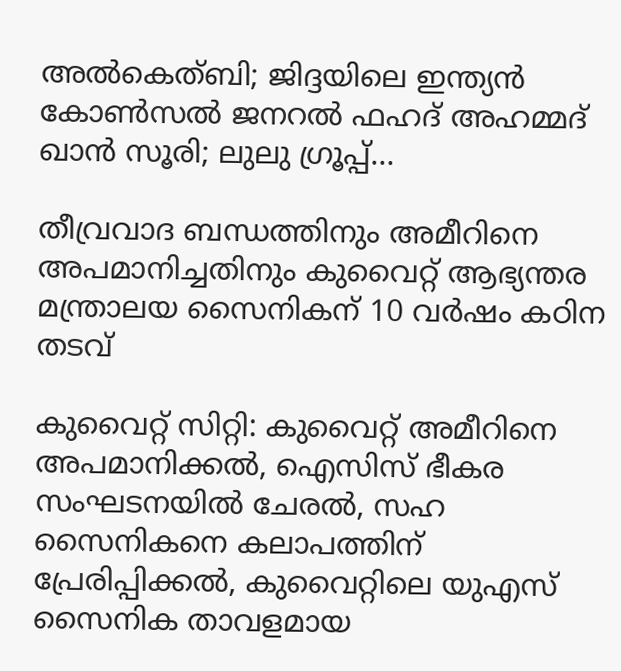അൽകെത്ബി; ജിദ്ദയിലെ ഇന്ത്യൻ കോൺസൽ ജനറൽ ഫഹദ് അഹമ്മദ് ഖാൻ സൂരി; ലുലു ഗ്രൂപ്പ്…

തീവ്രവാദ ബന്ധത്തിനും അമീറിനെ അപമാനിച്ചതിനും കുവൈറ്റ് ആഭ്യന്തര മന്ത്രാലയ സൈനികന് 10 വർഷം കഠിന തടവ്

കുവൈറ്റ് സിറ്റി: കുവൈറ്റ് അമീറിനെ അപമാനിക്കൽ, ഐസിസ് ഭീകര സംഘടനയിൽ ചേരൽ, സഹ സൈനികനെ കലാപത്തിന് പ്രേരിപ്പിക്കൽ, കുവൈറ്റിലെ യുഎസ് സൈനിക താവളമായ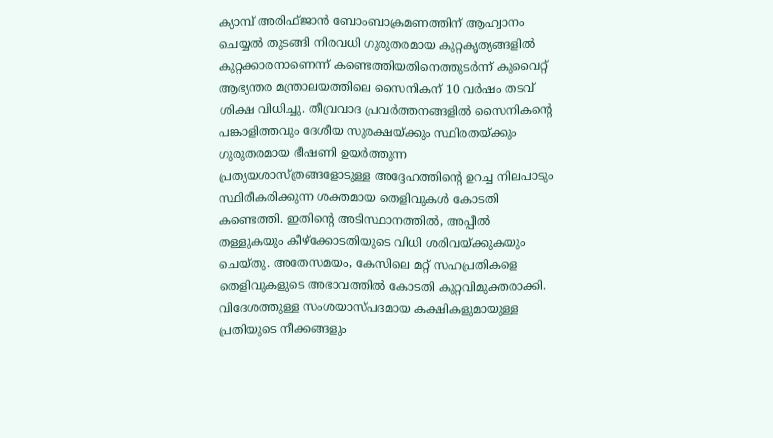ക്യാമ്പ് അരിഫ്ജാൻ ബോംബാക്രമണത്തിന് ആഹ്വാനം ചെയ്യൽ തുടങ്ങി നിരവധി ഗുരുതരമായ കുറ്റകൃത്യങ്ങളിൽ കുറ്റക്കാരനാണെന്ന് കണ്ടെത്തിയതിനെത്തുടര്‍ന്ന് കുവൈറ്റ് ആഭ്യന്തര മന്ത്രാലയത്തിലെ സൈനികന് 10 വർഷം തടവ് ശിക്ഷ വിധിച്ചു. തീവ്രവാദ പ്രവർത്തനങ്ങളിൽ സൈനികന്റെ പങ്കാളിത്തവും ദേശീയ സുരക്ഷയ്ക്കും സ്ഥിരതയ്ക്കും ഗുരുതരമായ ഭീഷണി ഉയർത്തുന്ന പ്രത്യയശാസ്ത്രങ്ങളോടുള്ള അദ്ദേഹത്തിന്റെ ഉറച്ച നിലപാടും സ്ഥിരീകരിക്കുന്ന ശക്തമായ തെളിവുകൾ കോടതി കണ്ടെത്തി. ഇതിന്റെ അടിസ്ഥാനത്തിൽ, അപ്പീൽ തള്ളുകയും കീഴ്‌ക്കോടതിയുടെ വിധി ശരിവയ്ക്കുകയും ചെയ്തു. അതേസമയം, കേസിലെ മറ്റ് സഹപ്രതികളെ തെളിവുകളുടെ അഭാവത്തിൽ കോടതി കുറ്റവിമുക്തരാക്കി. വിദേശത്തുള്ള സംശയാസ്പദമായ കക്ഷികളുമായുള്ള പ്രതിയുടെ നീക്കങ്ങളും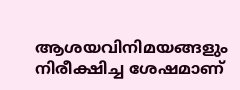ആശയവിനിമയങ്ങളും നിരീക്ഷിച്ച ശേഷമാണ്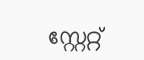സ്റ്റേറ്റ്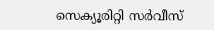സെക്യൂരിറ്റി സർവീസ്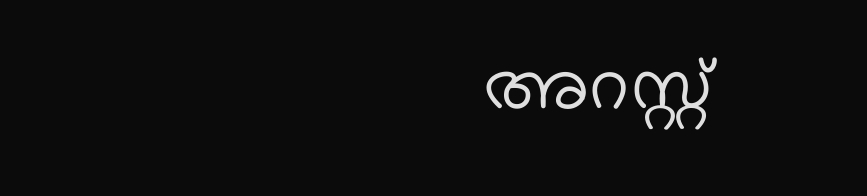അറസ്റ്റ്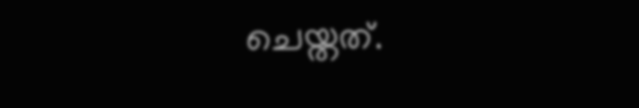ചെയ്തത്.